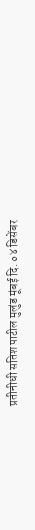प्रतीनीधी सतिश पाटील मुलुंड मूंबई दि. ०४ डिसेंबर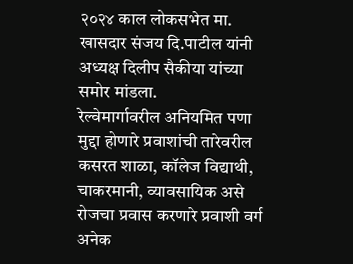२०२४ काल लोकसभेत मा. खासदार संजय दि.पाटील यांनी अध्यक्ष दिलीप सैकीया यांच्या समोर मांडला.
रेल्वेमार्गावरील अनियमित पणा मुद्दा होणारे प्रवाशांची तारेवरील कसरत शाळा, कॉलेज विद्याथी, चाकरमानी, व्यावसायिक असे रोजचा प्रवास करणारे प्रवाशी वर्ग अनेक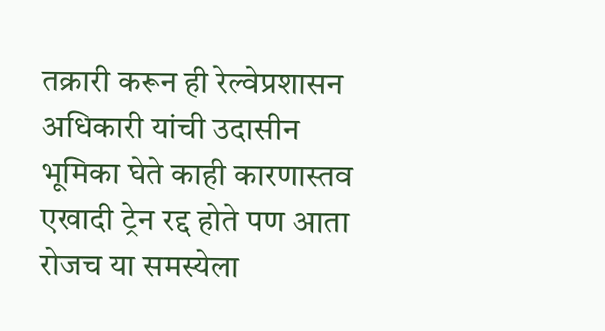तक्रारी करून ही रेल्वेप्रशासन अधिकारी यांची उदासीन भूमिका घेते काही कारणास्तव एखादी ट्रेन रद्द होते पण आता रोजच या समस्येला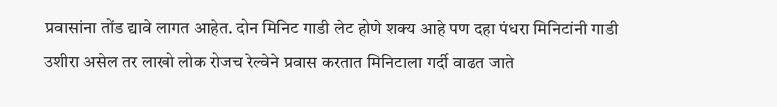प्रवासांना तोंड द्यावे लागत आहेत. दोन मिनिट गाडी लेट होणे शक्य आहे पण दहा पंधरा मिनिटांनी गाडी उशीरा असेल तर लाखो लोक रोजच रेल्वेने प्रवास करतात मिनिटाला गर्दी वाढत जाते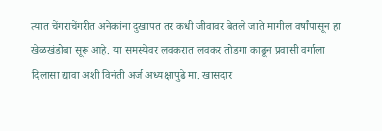त्यात चेंगराचेंगरीत अनेकांना दुखापत तर कधी जीवावर बेतले जाते मागील वर्षांपासून हा खेळखंडोबा सूरू आहे. या समस्येवर लवकरात लवकर तोडगा काढून प्रवासी वर्गाला दिलासा द्यावा अशी विनंती अर्ज अध्यक्षापुढे मा. खासदार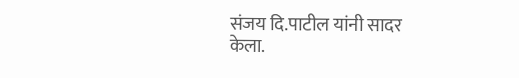संजय दि.पाटील यांनी सादर केला.